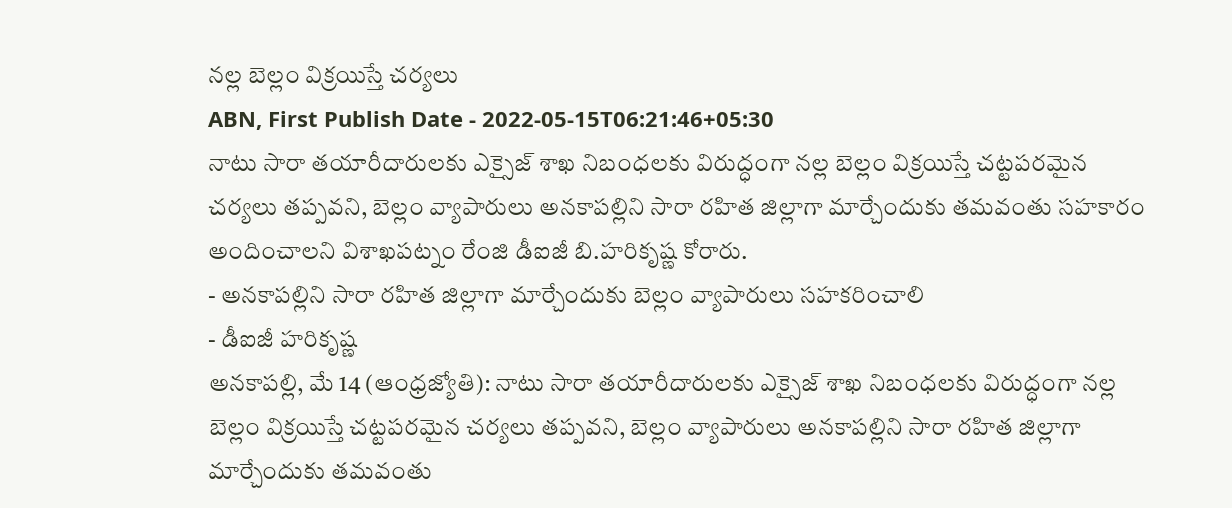నల్ల బెల్లం విక్రయిస్తే చర్యలు
ABN, First Publish Date - 2022-05-15T06:21:46+05:30
నాటు సారా తయారీదారులకు ఎక్సైజ్ శాఖ నిబంధలకు విరుద్ధంగా నల్ల బెల్లం విక్రయిస్తే చట్టపరమైన చర్యలు తప్పవని, బెల్లం వ్యాపారులు అనకాపల్లిని సారా రహిత జిల్లాగా మార్చేందుకు తమవంతు సహకారం అందించాలని విశాఖపట్నం రేంజి డీఐజీ బి.హరికృష్ణ కోరారు.
- అనకాపల్లిని సారా రహిత జిల్లాగా మార్చేందుకు బెల్లం వ్యాపారులు సహకరించాలి
- డీఐజీ హరికృష్ణ
అనకాపల్లి, మే 14 (ఆంధ్రజ్యోతి): నాటు సారా తయారీదారులకు ఎక్సైజ్ శాఖ నిబంధలకు విరుద్ధంగా నల్ల బెల్లం విక్రయిస్తే చట్టపరమైన చర్యలు తప్పవని, బెల్లం వ్యాపారులు అనకాపల్లిని సారా రహిత జిల్లాగా మార్చేందుకు తమవంతు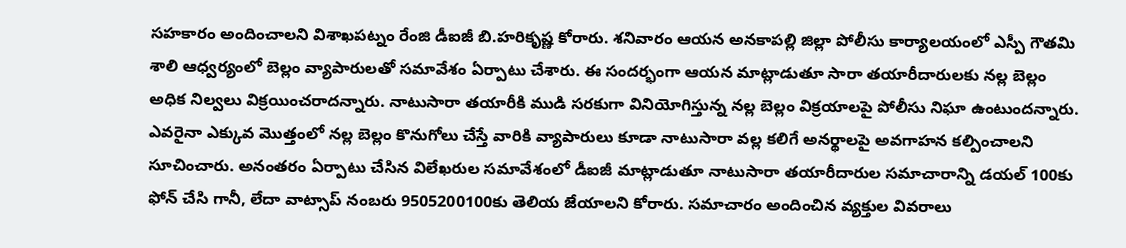సహకారం అందించాలని విశాఖపట్నం రేంజి డీఐజీ బి.హరికృష్ణ కోరారు. శనివారం ఆయన అనకాపల్లి జిల్లా పోలీసు కార్యాలయంలో ఎస్పీ గౌతమి శాలి ఆధ్వర్యంలో బెల్లం వ్యాపారులతో సమావేశం ఏర్పాటు చేశారు. ఈ సందర్భంగా ఆయన మాట్లాడుతూ సారా తయారీదారులకు నల్ల బెల్లం అధిక నిల్వలు విక్రయించరాదన్నారు. నాటుసారా తయారీకి ముడి సరకుగా వినియోగిస్తున్న నల్ల బెల్లం విక్రయాలపై పోలీసు నిఘా ఉంటుందన్నారు. ఎవరైనా ఎక్కువ మొత్తంలో నల్ల బెల్లం కొనుగోలు చేస్తే వారికి వ్యాపారులు కూడా నాటుసారా వల్ల కలిగే అనర్థాలపై అవగాహన కల్పించాలని సూచించారు. అనంతరం ఏర్పాటు చేసిన విలేఖరుల సమావేశంలో డీఐజీ మాట్లాడుతూ నాటుసారా తయారీదారుల సమాచారాన్ని డయల్ 100కు ఫోన్ చేసి గానీ, లేదా వాట్సాప్ నంబరు 9505200100కు తెలియ జేయాలని కోరారు. సమాచారం అందించిన వ్యక్తుల వివరాలు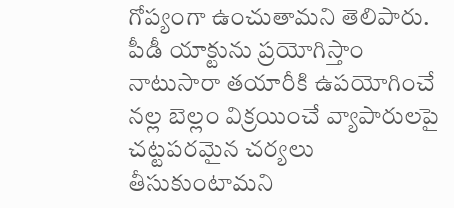గోప్యంగా ఉంచుతామని తెలిపారు.
పీడీ యాక్టును ప్రయోగిస్తాం
నాటుసారా తయారీకి ఉపయోగించే నల్ల బెల్లం విక్రయించే వ్యాపారులపై చట్టపరమైన చర్యలు తీసుకుంటామని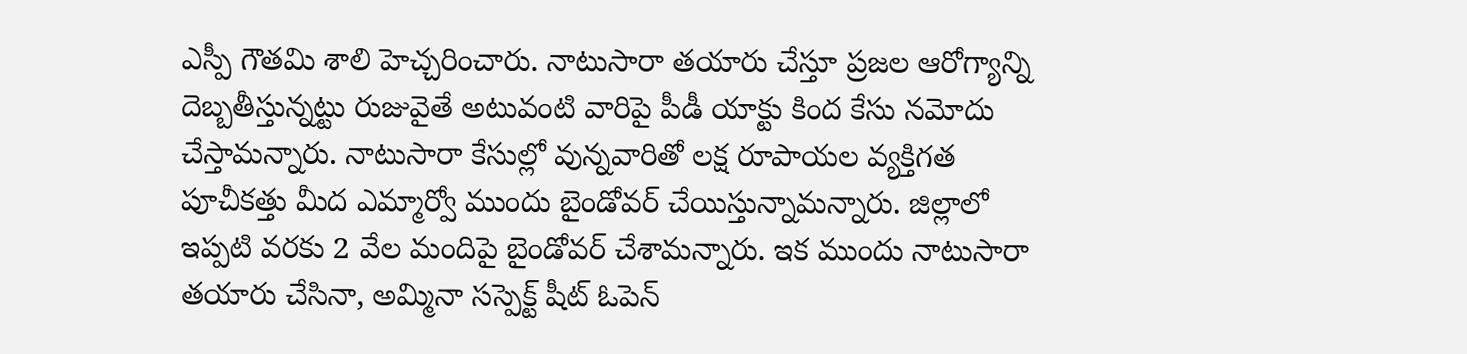ఎస్పీ గౌతమి శాలి హెచ్చరించారు. నాటుసారా తయారు చేస్తూ ప్రజల ఆరోగ్యాన్ని దెబ్బతీస్తున్నట్టు రుజువైతే అటువంటి వారిపై పీడీ యాక్టు కింద కేసు నమోదు చేస్తామన్నారు. నాటుసారా కేసుల్లో వున్నవారితో లక్ష రూపాయల వ్యక్తిగత పూచీకత్తు మీద ఎమ్మార్వో ముందు బైండోవర్ చేయిస్తున్నామన్నారు. జిల్లాలో ఇప్పటి వరకు 2 వేల మందిపై బైండోవర్ చేశామన్నారు. ఇక ముందు నాటుసారా తయారు చేసినా, అమ్మినా సస్పెక్ట్ షీట్ ఓపెన్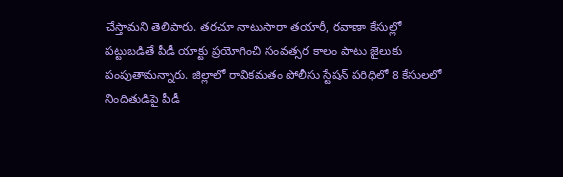చేస్తామని తెలిపారు. తరచూ నాటుసారా తయారీ, రవాణా కేసుల్లో పట్టుబడితే పీడీ యాక్టు ప్రయోగించి సంవత్సర కాలం పాటు జైలుకు పంపుతామన్నారు. జిల్లాలో రావికమతం పోలీసు స్టేషన్ పరిధిలో 8 కేసులలో నిందితుడిపై పీడీ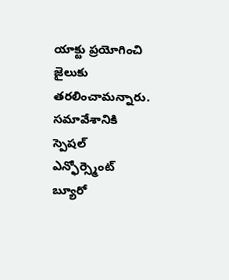యాక్టు ప్రయోగించి జైలుకు తరలించామన్నారు. సమావేశానికి స్పెషల్ ఎన్ఫోర్స్మెంట్ బ్యూరో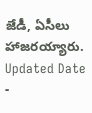జేడీ, ఏసీలు హాజరయ్యారు.
Updated Date -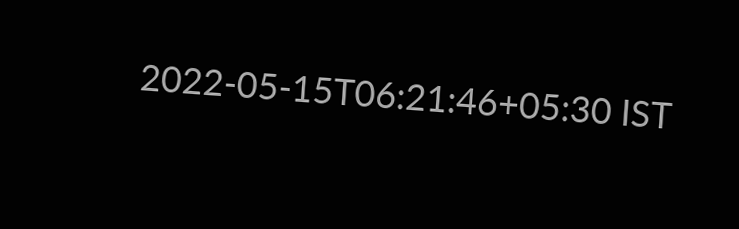2022-05-15T06:21:46+05:30 IST